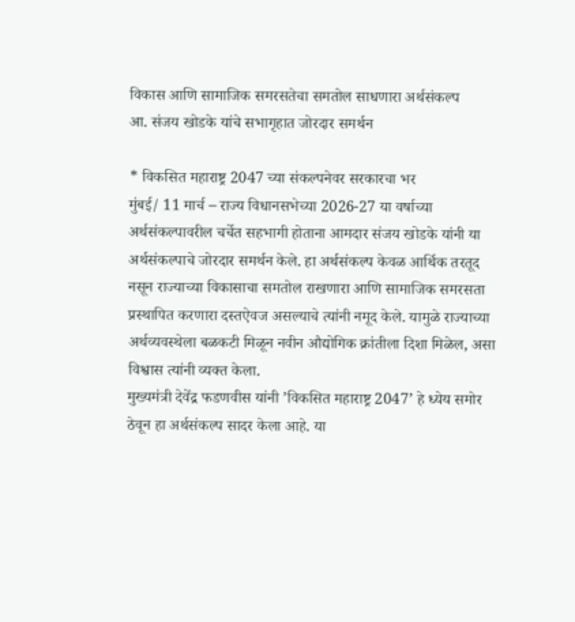विकास आणि सामाजिक समरसतेचा समतोल साधणारा अर्थसंकल्प
आ. संजय खोडके यांचे सभागृहात जोरदार समर्थन

* विकसित महाराष्ट्र 2047 च्या संकल्पनेवर सरकारचा भर
मुंबई/ 11 मार्च – राज्य विधानसभेच्या 2026-27 या वर्षाच्या अर्थसंकल्पावरील चर्चेत सहभागी होताना आमदार संजय खोडके यांनी या अर्थसंकल्पाचे जोरदार समर्थन केले. हा अर्थसंकल्प केवळ आर्थिक तरतूद नसून राज्याच्या विकासाचा समतोल राखणारा आणि सामाजिक समरसता प्रस्थापित करणारा दस्तऐवज असल्याचे त्यांनी नमूद केले. यामुळे राज्याच्या अर्थव्यवस्थेला बळकटी मिळून नवीन औद्योगिक क्रांतीला दिशा मिळेल, असा विश्वास त्यांनी व्यक्त केला.
मुख्यमंत्री देवेंद्र फडणवीस यांनी ’विकसित महाराष्ट्र 2047’ हे ध्येय समोर ठेवून हा अर्थसंकल्प सादर केला आहे. या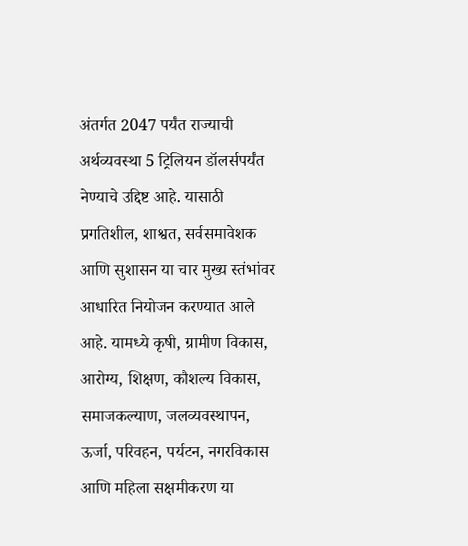अंतर्गत 2047 पर्यंत राज्याची अर्थव्यवस्था 5 ट्रिलियन डॉलर्सपर्यंत नेण्याचे उद्दिष्ट आहे. यासाठी प्रगतिशील, शाश्वत, सर्वसमावेशक आणि सुशासन या चार मुख्य स्तंभांवर आधारित नियोजन करण्यात आले आहे. यामध्ये कृषी, ग्रामीण विकास, आरोग्य, शिक्षण, कौशल्य विकास, समाजकल्याण, जलव्यवस्थापन, ऊर्जा, परिवहन, पर्यटन, नगरविकास आणि महिला सक्षमीकरण या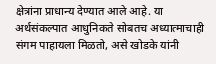क्षेत्रांना प्राधान्य देण्यात आले आहे. या अर्थसंकल्पात आधुनिकते सोबतच अध्यात्माचाही संगम पाहायला मिळतो, असे खोडके यांनी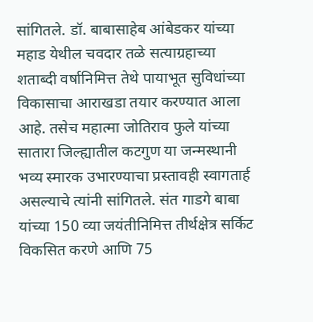सांगितले. डॉ. बाबासाहेब आंबेडकर यांच्या महाड येथील चवदार तळे सत्याग्रहाच्या शताब्दी वर्षानिमित्त तेथे पायाभूत सुविधांच्या विकासाचा आराखडा तयार करण्यात आला आहे. तसेच महात्मा जोतिराव फुले यांच्या सातारा जिल्ह्यातील कटगुण या जन्मस्थानी भव्य स्मारक उभारण्याचा प्रस्तावही स्वागतार्ह असल्याचे त्यांनी सांगितले. संत गाडगे बाबा यांच्या 150 व्या जयंतीनिमित्त तीर्थक्षेत्र सर्किट विकसित करणे आणि 75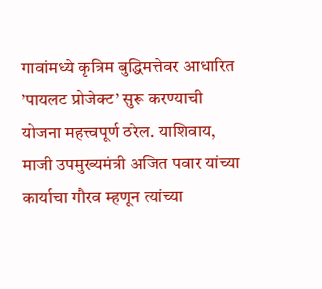गावांमध्ये कृत्रिम बुद्धिमत्तेवर आधारित ’पायलट प्रोजेक्ट’ सुरू करण्याची योजना महत्त्वपूर्ण ठरेल. याशिवाय, माजी उपमुख्यमंत्री अजित पवार यांच्या कार्याचा गौरव म्हणून त्यांच्या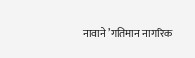नावाने ’गतिमान नागरिक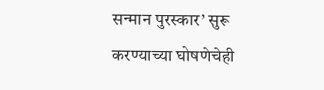सन्मान पुरस्कार’ सुरू करण्याच्या घोषणेचेही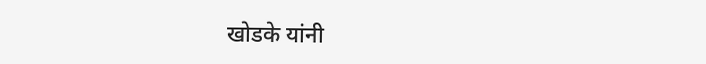खोडके यांनी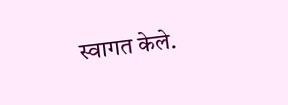स्वागत केले.